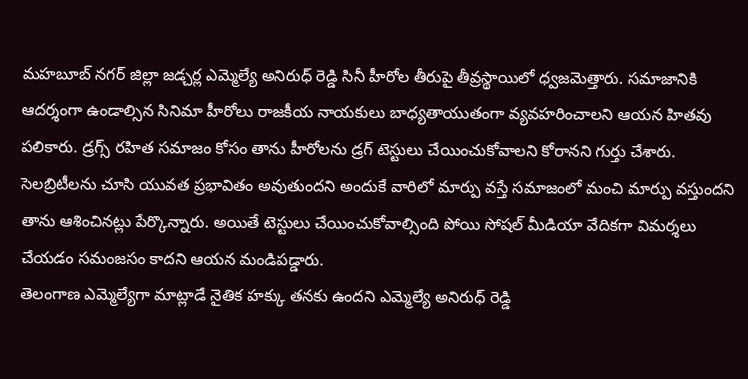మహబూబ్ నగర్ జిల్లా జడ్చర్ల ఎమ్మెల్యే అనిరుధ్ రెడ్డి సినీ హీరోల తీరుపై తీవ్రస్థాయిలో ధ్వజమెత్తారు. సమాజానికి ఆదర్శంగా ఉండాల్సిన సినిమా హీరోలు రాజకీయ నాయకులు బాధ్యతాయుతంగా వ్యవహరించాలని ఆయన హితవు పలికారు. డ్రగ్స్ రహిత సమాజం కోసం తాను హీరోలను డ్రగ్ టెస్టులు చేయించుకోవాలని కోరానని గుర్తు చేశారు. సెలబ్రిటీలను చూసి యువత ప్రభావితం అవుతుందని అందుకే వారిలో మార్పు వస్తే సమాజంలో మంచి మార్పు వస్తుందని తాను ఆశించినట్లు పేర్కొన్నారు. అయితే టెస్టులు చేయించుకోవాల్సింది పోయి సోషల్ మీడియా వేదికగా విమర్శలు చేయడం సమంజసం కాదని ఆయన మండిపడ్డారు.
తెలంగాణ ఎమ్మెల్యేగా మాట్లాడే నైతిక హక్కు తనకు ఉందని ఎమ్మెల్యే అనిరుధ్ రెడ్డి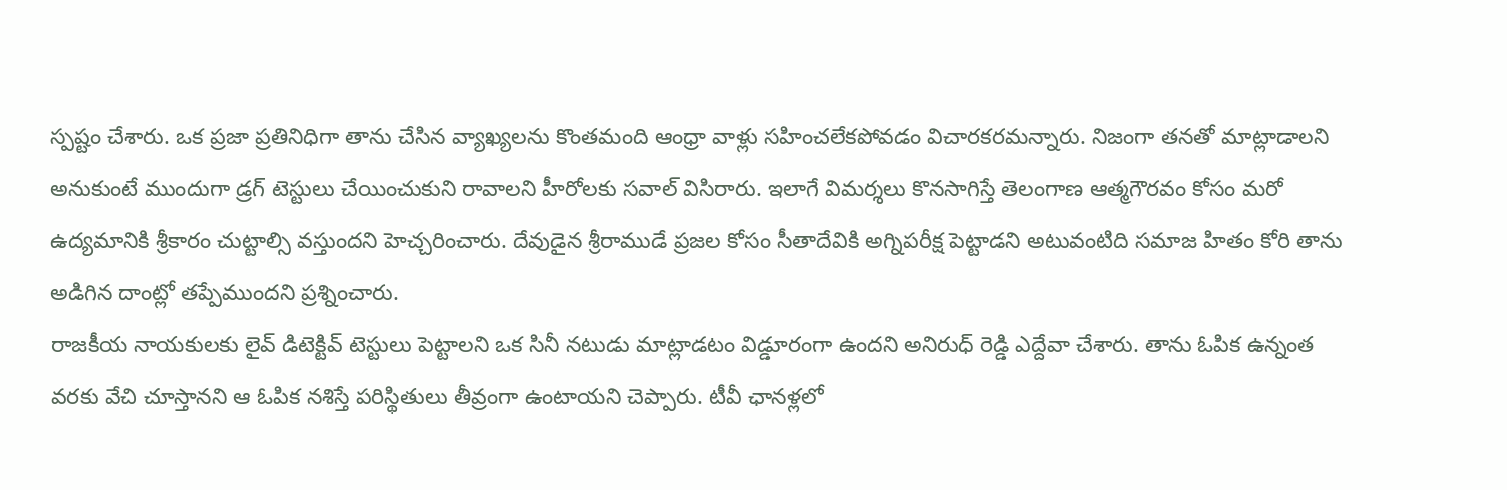స్పష్టం చేశారు. ఒక ప్రజా ప్రతినిధిగా తాను చేసిన వ్యాఖ్యలను కొంతమంది ఆంధ్రా వాళ్లు సహించలేకపోవడం విచారకరమన్నారు. నిజంగా తనతో మాట్లాడాలని అనుకుంటే ముందుగా డ్రగ్ టెస్టులు చేయించుకుని రావాలని హీరోలకు సవాల్ విసిరారు. ఇలాగే విమర్శలు కొనసాగిస్తే తెలంగాణ ఆత్మగౌరవం కోసం మరో ఉద్యమానికి శ్రీకారం చుట్టాల్సి వస్తుందని హెచ్చరించారు. దేవుడైన శ్రీరాముడే ప్రజల కోసం సీతాదేవికి అగ్నిపరీక్ష పెట్టాడని అటువంటిది సమాజ హితం కోరి తాను అడిగిన దాంట్లో తప్పేముందని ప్రశ్నించారు.
రాజకీయ నాయకులకు లైవ్ డిటెక్టివ్ టెస్టులు పెట్టాలని ఒక సినీ నటుడు మాట్లాడటం విడ్డూరంగా ఉందని అనిరుధ్ రెడ్డి ఎద్దేవా చేశారు. తాను ఓపిక ఉన్నంత వరకు వేచి చూస్తానని ఆ ఓపిక నశిస్తే పరిస్థితులు తీవ్రంగా ఉంటాయని చెప్పారు. టీవీ ఛానళ్లలో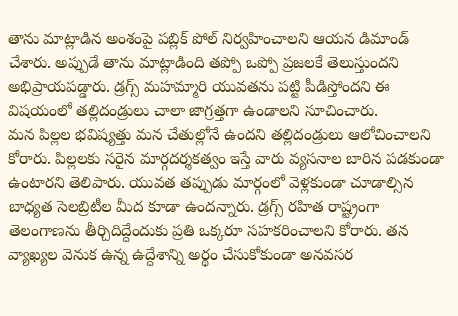తాను మాట్లాడిన అంశంపై పబ్లిక్ పోల్ నిర్వహించాలని ఆయన డిమాండ్ చేశారు. అప్పుడే తాను మాట్లాడింది తప్పో ఒప్పో ప్రజలకే తెలుస్తుందని అభిప్రాయపడ్డారు. డ్రగ్స్ మహమ్మారి యువతను పట్టి పీడిస్తోందని ఈ విషయంలో తల్లిదండ్రులు చాలా జాగ్రత్తగా ఉండాలని సూచించారు.
మన పిల్లల భవిష్యత్తు మన చేతుల్లోనే ఉందని తల్లిదండ్రులు ఆలోచించాలని కోరారు. పిల్లలకు సరైన మార్గదర్శకత్వం ఇస్తే వారు వ్యసనాల బారిన పడకుండా ఉంటారని తెలిపారు. యువత తప్పుడు మార్గంలో వెళ్లకుండా చూడాల్సిన బాధ్యత సెలబ్రిటీల మీద కూడా ఉందన్నారు. డ్రగ్స్ రహిత రాష్ట్రంగా తెలంగాణను తీర్చిదిద్దేందుకు ప్రతి ఒక్కరూ సహకరించాలని కోరారు. తన వ్యాఖ్యల వెనుక ఉన్న ఉద్దేశాన్ని అర్థం చేసుకోకుండా అనవసర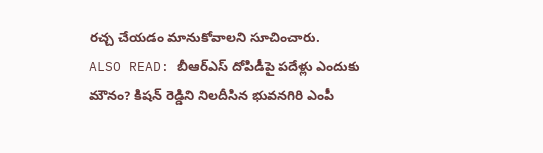రచ్చ చేయడం మానుకోవాలని సూచించారు.
ALSO READ: బీఆర్ఎస్ దోపిడీపై పదేళ్లు ఎందుకు మౌనం? కిషన్ రెడ్డిని నిలదీసిన భువనగిరి ఎంపీ